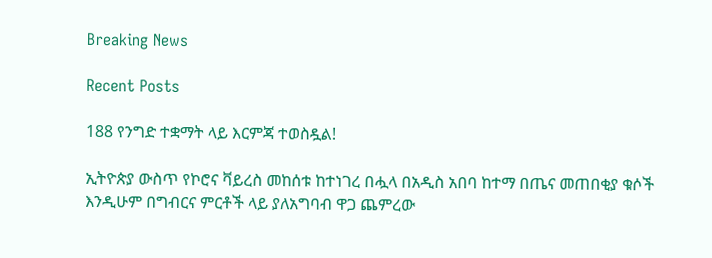Breaking News

Recent Posts

188 የንግድ ተቋማት ላይ እርምጃ ተወስዷል!

ኢትዮጵያ ውስጥ የኮሮና ቫይረስ መከሰቱ ከተነገረ በሗላ በአዲስ አበባ ከተማ በጤና መጠበቂያ ቁሶች እንዲሁም በግብርና ምርቶች ላይ ያለአግባብ ዋጋ ጨምረው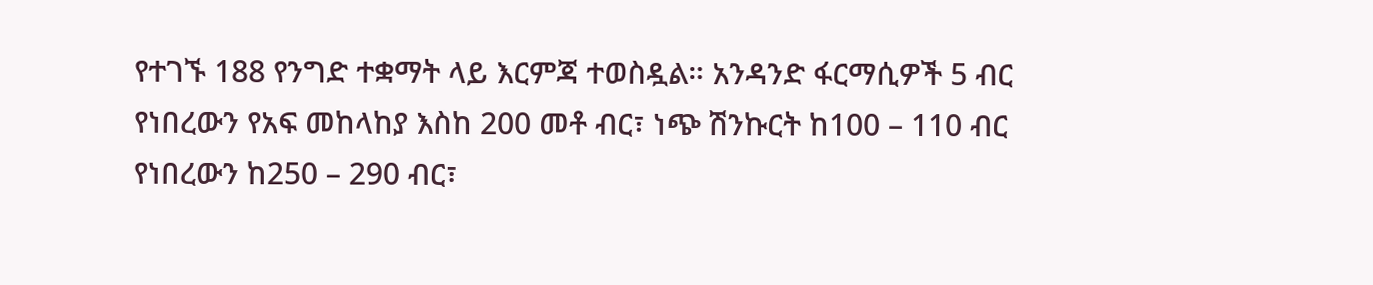የተገኙ 188 የንግድ ተቋማት ላይ እርምጃ ተወስዷል። አንዳንድ ፋርማሲዎች 5 ብር የነበረውን የአፍ መከላከያ እስከ 200 መቶ ብር፣ ነጭ ሽንኩርት ከ100 – 110 ብር የነበረውን ከ250 – 290 ብር፣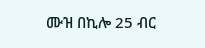ሙዝ በኪሎ 25 ብር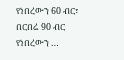የነበረውን 60 ብር፣ በርበሬ 90 ብር የነበረውን …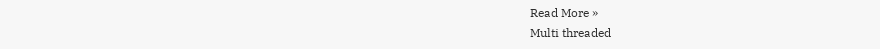Read More »
Multi threaded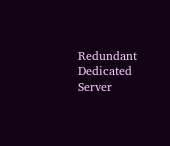Redundant Dedicated Server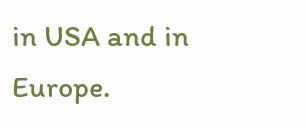in USA and in Europe.